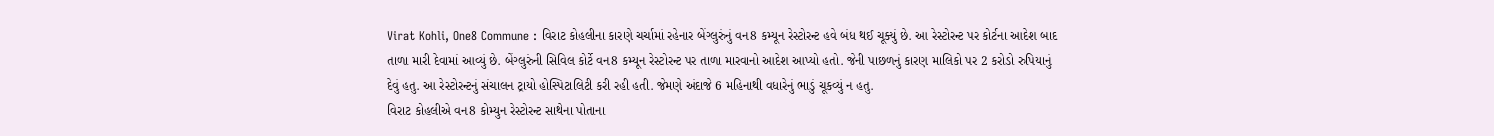Virat Kohli, One8 Commune : વિરાટ કોહલીના કારણે ચર્ચામાં રહેનાર બેંગ્લુરુંનું વન8 કમ્યૂન રેસ્ટોરન્ટ હવે બંધ થઈ ચૂક્યું છે. આ રેસ્ટોરન્ટ પર કોર્ટના આદેશ બાદ તાળા મારી દેવામાં આવ્યું છે. બેંગ્લુરુંની સિવિલ કોર્ટે વન8 કમ્યૂન રેસ્ટોરન્ટ પર તાળા મારવાનો આદેશ આપ્યો હતો. જેની પાછળનું કારણ માલિકો પર 2 કરોડો રુપિયાનું દેવું હતુ. આ રેસ્ટોરન્ટનું સંચાલન ટ્રાયો હોસ્પિટાલિટી કરી રહી હતી. જેમણે અંદાજે 6 મહિનાથી વધારેનું ભાડું ચૂકવ્યું ન હતુ.
વિરાટ કોહલીએ વન8 કોમ્યુન રેસ્ટોરન્ટ સાથેના પોતાના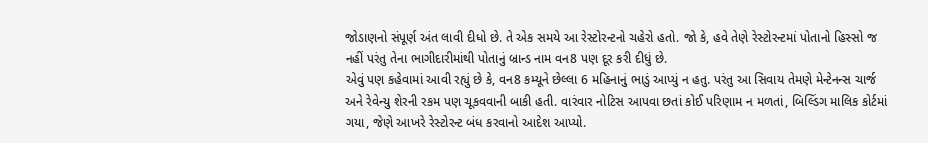જોડાણનો સંપૂર્ણ અંત લાવી દીધો છે. તે એક સમયે આ રેસ્ટોરન્ટનો ચહેરો હતો. જો કે, હવે તેણે રેસ્ટોરન્ટમાં પોતાનો હિસ્સો જ નહીં પરંતુ તેના ભાગીદારીમાંથી પોતાનું બ્રાન્ડ નામ વન8 પણ દૂર કરી દીધું છે.
એવું પણ કહેવામાં આવી રહ્યું છે કે, વન8 કમ્યૂને છેલ્લા 6 મહિનાનું ભાડું આપ્યું ન હતુ. પરંતુ આ સિવાય તેમણે મેન્ટેનન્સ ચાર્જ અને રેવેન્યુ શેરની રકમ પણ ચૂકવવાની બાકી હતી. વારંવાર નોટિસ આપવા છતાં કોઈ પરિણામ ન મળતાં, બિલ્ડિંગ માલિક કોર્ટમાં ગયા, જેણે આખરે રેસ્ટોરન્ટ બંધ કરવાનો આદેશ આપ્યો.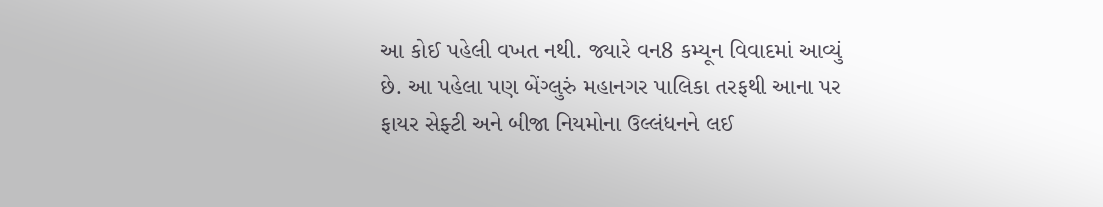આ કોઈ પહેલી વખત નથી. જ્યારે વન8 કમ્યૂન વિવાદમાં આવ્યું છે. આ પહેલા પણ બેંગ્લુરું મહાનગર પાલિકા તરફથી આના પર ફાયર સેફ્ટી અને બીજા નિયમોના ઉલ્લંધનને લઈ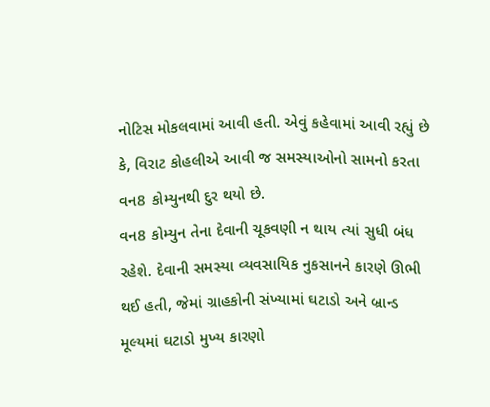નોટિસ મોકલવામાં આવી હતી. એવું કહેવામાં આવી રહ્યું છે કે, વિરાટ કોહલીએ આવી જ સમસ્યાઓનો સામનો કરતા વન8 કોમ્યુનથી દુર થયો છે.
વન8 કોમ્યુન તેના દેવાની ચૂકવણી ન થાય ત્યાં સુધી બંધ રહેશે. દેવાની સમસ્યા વ્યવસાયિક નુકસાનને કારણે ઊભી થઈ હતી, જેમાં ગ્રાહકોની સંખ્યામાં ઘટાડો અને બ્રાન્ડ મૂલ્યમાં ઘટાડો મુખ્ય કારણો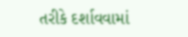તરીકે દર્શાવવામાં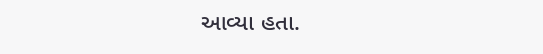આવ્યા હતા.